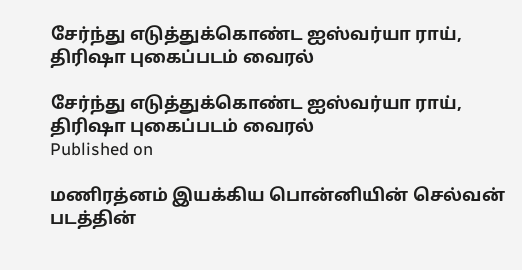சேர்ந்து எடுத்துக்கொண்ட ஐஸ்வர்யா ராய், திரிஷா புகைப்படம் வைரல்

சேர்ந்து எடுத்துக்கொண்ட ஐஸ்வர்யா ராய், திரிஷா புகைப்படம் வைரல்
Published on

மணிரத்னம் இயக்கிய பொன்னியின் செல்வன் படத்தின்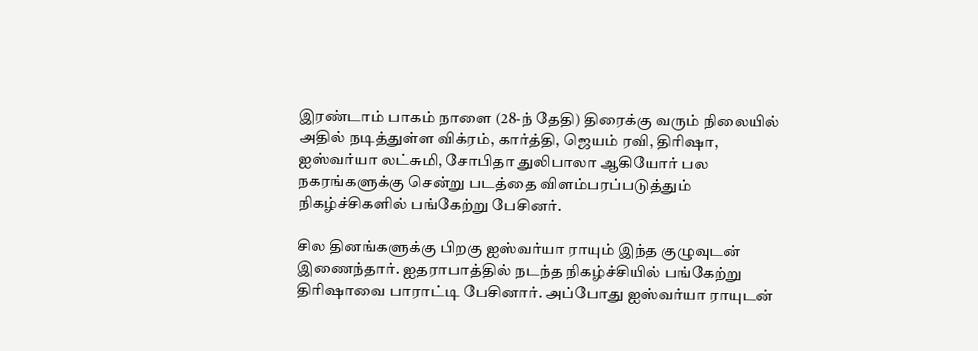இரண்டாம் பாகம் நாளை (28-ந் தேதி) திரைக்கு வரும் நிலையில் அதில் நடித்துள்ள விக்ரம், கார்த்தி, ஜெயம் ரவி, திரிஷா, ஐஸ்வர்யா லட்சுமி, சோபிதா துலிபாலா ஆகியோர் பல நகரங்களுக்கு சென்று படத்தை விளம்பரப்படுத்தும் நிகழ்ச்சிகளில் பங்கேற்று பேசினர்.

சில தினங்களுக்கு பிறகு ஐஸ்வர்யா ராயும் இந்த குழுவுடன் இணைந்தார். ஐதராபாத்தில் நடந்த நிகழ்ச்சியில் பங்கேற்று திரிஷாவை பாராட்டி பேசினார். அப்போது ஐஸ்வர்யா ராயுடன்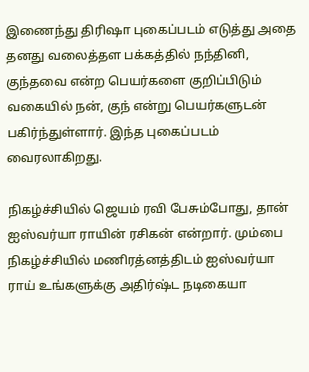இணைந்து திரிஷா புகைப்படம் எடுத்து அதை தனது வலைத்தள பக்கத்தில் நந்தினி, குந்தவை என்ற பெயர்களை குறிப்பிடும் வகையில் நன், குந் என்று பெயர்களுடன் பகிர்ந்துள்ளார். இந்த புகைப்படம் வைரலாகிறது.

நிகழ்ச்சியில் ஜெயம் ரவி பேசும்போது, தான் ஐஸ்வர்யா ராயின் ரசிகன் என்றார். மும்பை நிகழ்ச்சியில் மணிரத்னத்திடம் ஐஸ்வர்யா ராய் உங்களுக்கு அதிர்ஷ்ட நடிகையா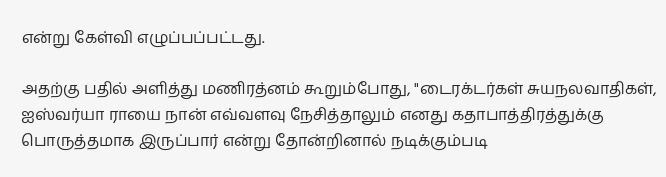என்று கேள்வி எழுப்பப்பட்டது.

அதற்கு பதில் அளித்து மணிரத்னம் கூறும்போது, "டைரக்டர்கள் சுயநலவாதிகள், ஐஸ்வர்யா ராயை நான் எவ்வளவு நேசித்தாலும் எனது கதாபாத்திரத்துக்கு பொருத்தமாக இருப்பார் என்று தோன்றினால் நடிக்கும்படி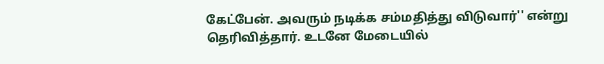கேட்பேன். அவரும் நடிக்க சம்மதித்து விடுவார்'' என்று தெரிவித்தார். உடனே மேடையில்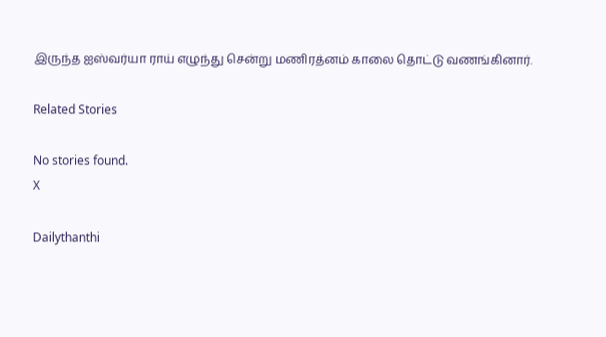இருந்த ஐஸ்வர்யா ராய் எழுந்து சென்று மணிரத்னம் காலை தொட்டு வணங்கினார்.

Related Stories

No stories found.
X

Dailythanthi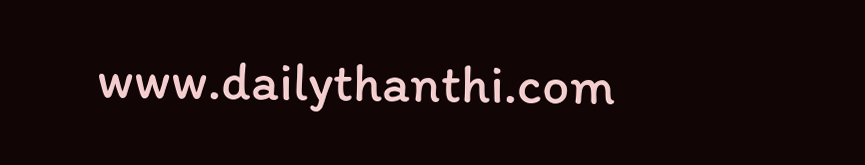www.dailythanthi.com